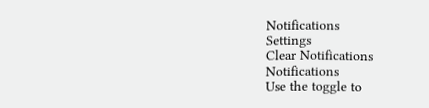Notifications
Settings
Clear Notifications
Notifications
Use the toggle to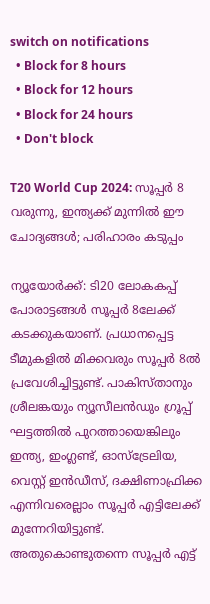switch on notifications
  • Block for 8 hours
  • Block for 12 hours
  • Block for 24 hours
  • Don't block

T20 World Cup 2024: സൂപ്പര്‍ 8 വരുന്നു, ഇന്ത്യക്ക് മുന്നില്‍ ഈ ചോദ്യങ്ങള്‍; പരിഹാരം കടുപ്പം

ന്യൂയോര്‍ക്ക്: ടി20 ലോകകപ്പ് പോരാട്ടങ്ങള്‍ സൂപ്പര്‍ 8ലേക്ക് കടക്കുകയാണ്. പ്രധാനപ്പെട്ട ടീമുകളില്‍ മിക്കവരും സൂപ്പര്‍ 8ല്‍ പ്രവേശിച്ചിട്ടുണ്ട്. പാകിസ്താനും ശ്രീലങ്കയും ന്യൂസീലന്‍ഡും ഗ്രൂപ്പ് ഘട്ടത്തില്‍ പുറത്തായെങ്കിലും ഇന്ത്യ, ഇംഗ്ലണ്ട്, ഓസ്‌ട്രേലിയ, വെസ്റ്റ് ഇന്‍ഡീസ്, ദക്ഷിണാഫ്രിക്ക എന്നിവരെല്ലാം സൂപ്പര്‍ എട്ടിലേക്ക് മുന്നേറിയിട്ടുണ്ട്. അതുകൊണ്ടുതന്നെ സൂപ്പര്‍ എട്ട്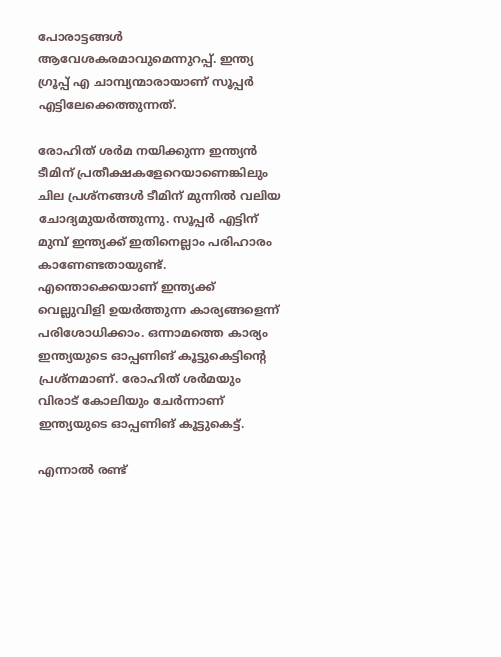പോരാട്ടങ്ങള്‍ ആവേശകരമാവുമെന്നുറപ്പ്. ഇന്ത്യ ഗ്രൂപ്പ് എ ചാമ്പ്യന്മാരായാണ് സൂപ്പര്‍ എട്ടിലേക്കെത്തുന്നത്.

രോഹിത് ശര്‍മ നയിക്കുന്ന ഇന്ത്യന്‍ ടീമിന് പ്രതീക്ഷകളേറെയാണെങ്കിലും ചില പ്രശ്‌നങ്ങള്‍ ടീമിന് മുന്നില്‍ വലിയ ചോദ്യമുയര്‍ത്തുന്നു. സൂപ്പര്‍ എട്ടിന് മുമ്പ് ഇന്ത്യക്ക് ഇതിനെല്ലാം പരിഹാരം കാണേണ്ടതായുണ്ട്. എന്തൊക്കെയാണ് ഇന്ത്യക്ക് വെല്ലുവിളി ഉയര്‍ത്തുന്ന കാര്യങ്ങളെന്ന് പരിശോധിക്കാം. ഒന്നാമത്തെ കാര്യം ഇന്ത്യയുടെ ഓപ്പണിങ് കൂട്ടുകെട്ടിന്റെ പ്രശ്‌നമാണ്. രോഹിത് ശര്‍മയും വിരാട് കോലിയും ചേര്‍ന്നാണ് ഇന്ത്യയുടെ ഓപ്പണിങ് കൂട്ടുകെട്ട്.

എന്നാല്‍ രണ്ട്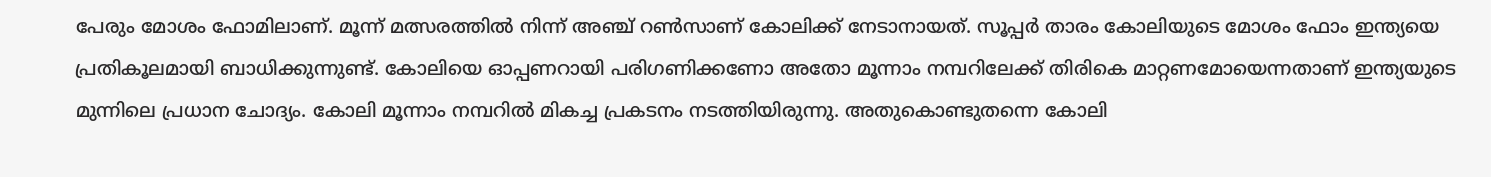പേരും മോശം ഫോമിലാണ്. മൂന്ന് മത്സരത്തില്‍ നിന്ന് അഞ്ച് റണ്‍സാണ് കോലിക്ക് നേടാനായത്. സൂപ്പര്‍ താരം കോലിയുടെ മോശം ഫോം ഇന്ത്യയെ പ്രതികൂലമായി ബാധിക്കുന്നുണ്ട്. കോലിയെ ഓപ്പണറായി പരിഗണിക്കണോ അതോ മൂന്നാം നമ്പറിലേക്ക് തിരികെ മാറ്റണമോയെന്നതാണ് ഇന്ത്യയുടെ മുന്നിലെ പ്രധാന ചോദ്യം. കോലി മൂന്നാം നമ്പറില്‍ മികച്ച പ്രകടനം നടത്തിയിരുന്നു. അതുകൊണ്ടുതന്നെ കോലി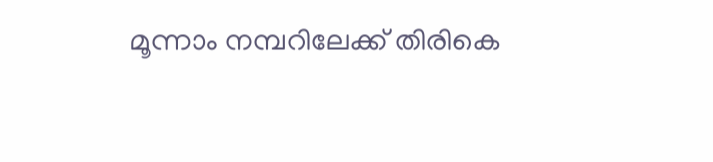മൂന്നാം നമ്പറിലേക്ക് തിരികെ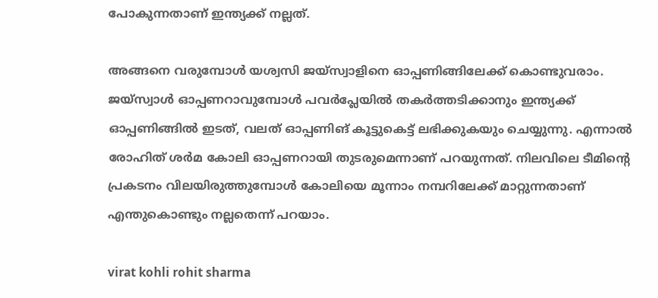പോകുന്നതാണ് ഇന്ത്യക്ക് നല്ലത്.

അങ്ങനെ വരുമ്പോള്‍ യശ്വസി ജയ്‌സ്വാളിനെ ഓപ്പണിങ്ങിലേക്ക് കൊണ്ടുവരാം. ജയ്‌സ്വാള്‍ ഓപ്പണറാവുമ്പോള്‍ പവര്‍പ്ലേയില്‍ തകര്‍ത്തടിക്കാനും ഇന്ത്യക്ക് ഓപ്പണിങ്ങില്‍ ഇടത്, വലത് ഓപ്പണിങ് കൂട്ടുകെട്ട് ലഭിക്കുകയും ചെയ്യുന്നു. എന്നാല്‍ രോഹിത് ശര്‍മ കോലി ഓപ്പണറായി തുടരുമെന്നാണ് പറയുന്നത്. നിലവിലെ ടീമിന്റെ പ്രകടനം വിലയിരുത്തുമ്പോള്‍ കോലിയെ മൂന്നാം നമ്പറിലേക്ക് മാറ്റുന്നതാണ് എന്തുകൊണ്ടും നല്ലതെന്ന് പറയാം.

virat kohli rohit sharma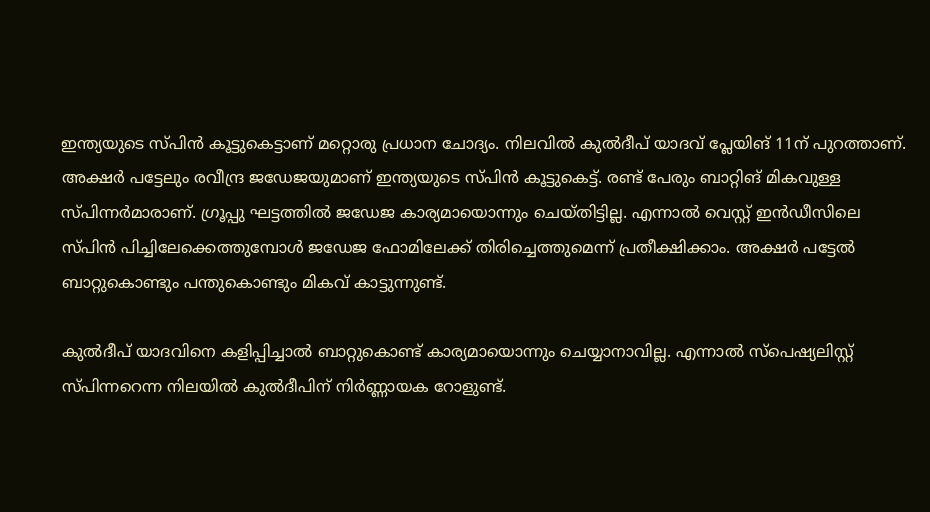ഇന്ത്യയുടെ സ്പിന്‍ കൂട്ടുകെട്ടാണ് മറ്റൊരു പ്രധാന ചോദ്യം. നിലവില്‍ കുല്‍ദീപ് യാദവ് പ്ലേയിങ് 11ന് പുറത്താണ്. അക്ഷര്‍ പട്ടേലും രവീന്ദ്ര ജഡേജയുമാണ് ഇന്ത്യയുടെ സ്പിന്‍ കൂട്ടുകെട്ട്. രണ്ട് പേരും ബാറ്റിങ് മികവുള്ള സ്പിന്നര്‍മാരാണ്. ഗ്രൂപ്പു ഘട്ടത്തില്‍ ജഡേജ കാര്യമായൊന്നും ചെയ്തിട്ടില്ല. എന്നാല്‍ വെസ്റ്റ് ഇന്‍ഡീസിലെ സ്പിന്‍ പിച്ചിലേക്കെത്തുമ്പോള്‍ ജഡേജ ഫോമിലേക്ക് തിരിച്ചെത്തുമെന്ന് പ്രതീക്ഷിക്കാം. അക്ഷര്‍ പട്ടേല്‍ ബാറ്റുകൊണ്ടും പന്തുകൊണ്ടും മികവ് കാട്ടുന്നുണ്ട്.

കുല്‍ദീപ് യാദവിനെ കളിപ്പിച്ചാല്‍ ബാറ്റുകൊണ്ട് കാര്യമായൊന്നും ചെയ്യാനാവില്ല. എന്നാല്‍ സ്‌പെഷ്യലിസ്റ്റ് സ്പിന്നറെന്ന നിലയില്‍ കുല്‍ദീപിന് നിര്‍ണ്ണായക റോളുണ്ട്.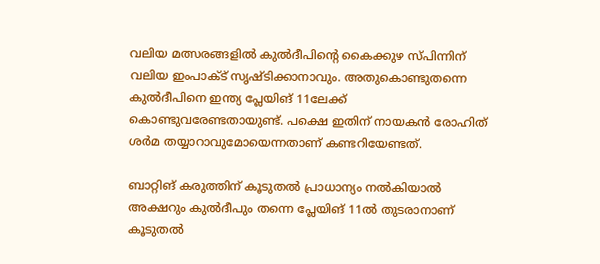വലിയ മത്സരങ്ങളില്‍ കുല്‍ദീപിന്റെ കൈക്കുഴ സ്പിന്നിന് വലിയ ഇംപാക്ട് സൃഷ്ടിക്കാനാവും. അതുകൊണ്ടുതന്നെ കുല്‍ദീപിനെ ഇന്ത്യ പ്ലേയിങ് 11ലേക്ക് കൊണ്ടുവരേണ്ടതായുണ്ട്. പക്ഷെ ഇതിന് നായകന്‍ രോഹിത് ശര്‍മ തയ്യാറാവുമോയെന്നതാണ് കണ്ടറിയേണ്ടത്.

ബാറ്റിങ് കരുത്തിന് കൂടുതല്‍ പ്രാധാന്യം നല്‍കിയാല്‍ അക്ഷറും കുല്‍ദീപും തന്നെ പ്ലേയിങ് 11ല്‍ തുടരാനാണ് കൂടുതല്‍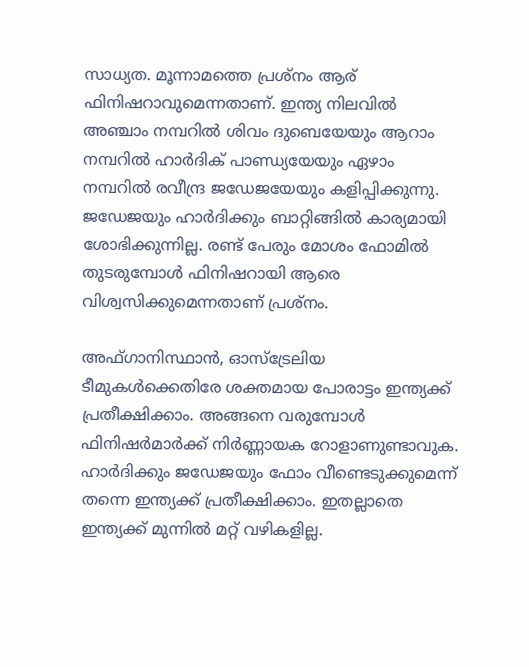സാധ്യത. മൂന്നാമത്തെ പ്രശ്‌നം ആര് ഫിനിഷറാവുമെന്നതാണ്. ഇന്ത്യ നിലവില്‍ അഞ്ചാം നമ്പറില്‍ ശിവം ദുബെയേയും ആറാം നമ്പറില്‍ ഹാര്‍ദിക് പാണ്ഡ്യയേയും ഏഴാം നമ്പറില്‍ രവീന്ദ്ര ജഡേജയേയും കളിപ്പിക്കുന്നു. ജഡേജയും ഹാര്‍ദിക്കും ബാറ്റിങ്ങില്‍ കാര്യമായി ശോഭിക്കുന്നില്ല. രണ്ട് പേരും മോശം ഫോമില്‍ തുടരുമ്പോള്‍ ഫിനിഷറായി ആരെ വിശ്വസിക്കുമെന്നതാണ് പ്രശ്‌നം.

അഫ്ഗാനിസ്ഥാന്‍, ഓസ്‌ട്രേലിയ ടീമുകള്‍ക്കെതിരേ ശക്തമായ പോരാട്ടം ഇന്ത്യക്ക് പ്രതീക്ഷിക്കാം. അങ്ങനെ വരുമ്പോള്‍ ഫിനിഷര്‍മാര്‍ക്ക് നിര്‍ണ്ണായക റോളാണുണ്ടാവുക. ഹാര്‍ദിക്കും ജഡേജയും ഫോം വീണ്ടെടുക്കുമെന്ന് തന്നെ ഇന്ത്യക്ക് പ്രതീക്ഷിക്കാം. ഇതല്ലാതെ ഇന്ത്യക്ക് മുന്നില്‍ മറ്റ് വഴികളില്ല.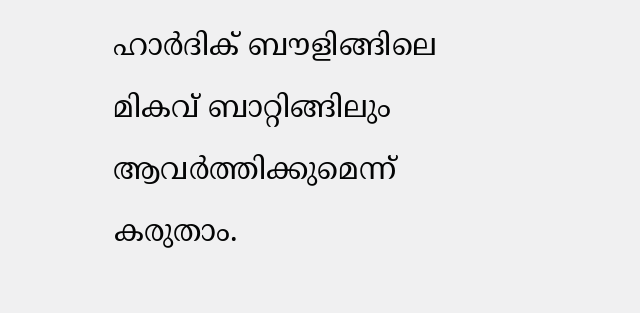ഹാര്‍ദിക് ബൗളിങ്ങിലെ മികവ് ബാറ്റിങ്ങിലും ആവര്‍ത്തിക്കുമെന്ന് കരുതാം.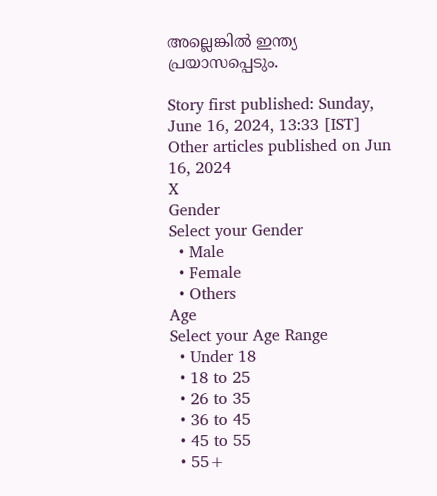അല്ലെങ്കില്‍ ഇന്ത്യ പ്രയാസപ്പെടും.

Story first published: Sunday, June 16, 2024, 13:33 [IST]
Other articles published on Jun 16, 2024
X
Gender
Select your Gender
  • Male
  • Female
  • Others
Age
Select your Age Range
  • Under 18
  • 18 to 25
  • 26 to 35
  • 36 to 45
  • 45 to 55
  • 55+